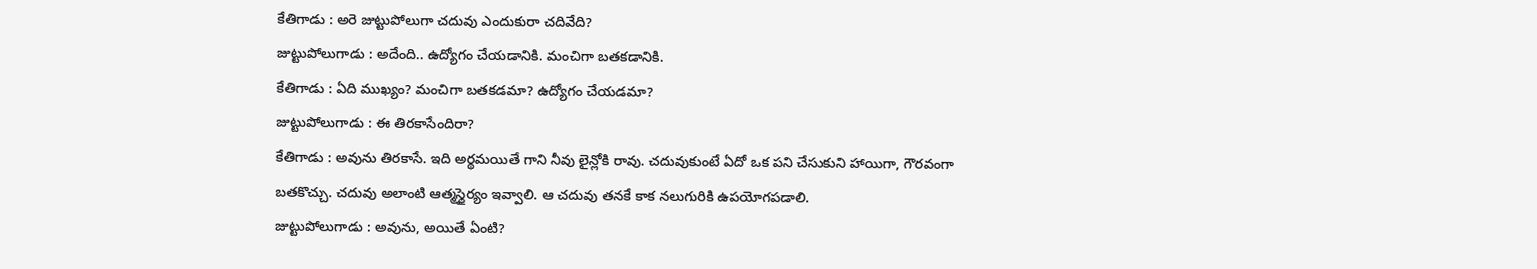కేతిగాడు : అరె జుట్టుపోలుగా చదువు ఎందుకురా చదివేది?
జుట్టుపోలుగాడు : అదేంది.. ఉద్యోగం చేయడానికి. మంచిగా బతకడానికి.
కేతిగాడు : ఏది ముఖ్యం? మంచిగా బతకడమా? ఉద్యోగం చేయడమా?
జుట్టుపోలుగాడు : ఈ తిరకాసేందిరా?
కేతిగాడు : అవును తిరకాసే. ఇది అర్థమయితే గాని నీవు లైన్లోకి రావు. చదువుకుంటే ఏదో ఒక పని చేసుకుని హాయిగా, గౌరవంగా బతకొచ్చు. చదువు అలాంటి ఆత్మస్థైర్యం ఇవ్వాలి. ఆ చదువు తనకే కాక నలుగురికి ఉపయోగపడాలి.
జుట్టుపోలుగాడు : అవును, అయితే ఏంటి?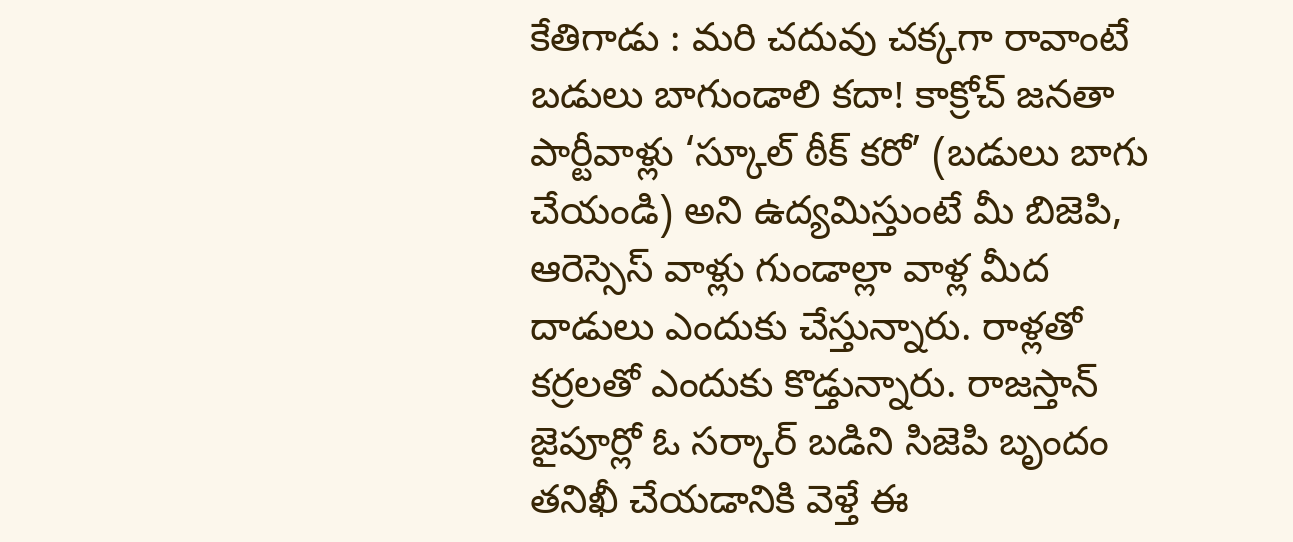కేతిగాడు : మరి చదువు చక్కగా రావాంటే బడులు బాగుండాలి కదా! కాక్రోచ్ జనతా పార్టీవాళ్లు ‘స్కూల్ ఠీక్ కరో’ (బడులు బాగు చేయండి) అని ఉద్యమిస్తుంటే మీ బిజెపి, ఆరెస్సెస్ వాళ్లు గుండాల్లా వాళ్ల మీద దాడులు ఎందుకు చేస్తున్నారు. రాళ్లతో కర్రలతో ఎందుకు కొడ్తున్నారు. రాజస్తాన్ జైపూర్లో ఓ సర్కార్ బడిని సిజెపి బృందం తనిఖీ చేయడానికి వెళ్తే ఈ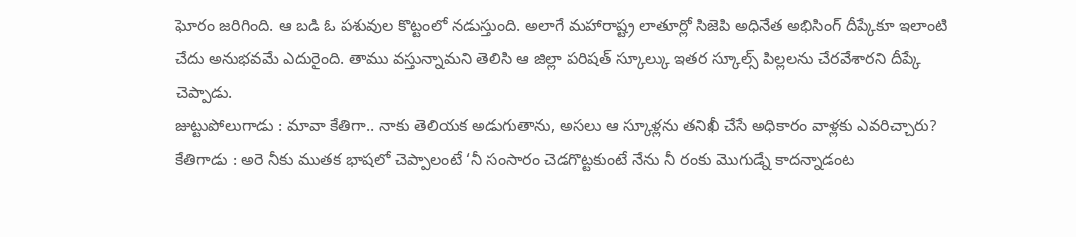ఘోరం జరిగింది. ఆ బడి ఓ పశువుల కొట్టంలో నడుస్తుంది. అలాగే మహారాష్ట్ర లాతూర్లో సిజెపి అధినేత అభిసింగ్ దీప్కేకూ ఇలాంటి చేదు అనుభవమే ఎదురైంది. తాము వస్తున్నామని తెలిసి ఆ జిల్లా పరిషత్ స్కూల్కు ఇతర స్కూల్స్ పిల్లలను చేరవేశారని దీప్కే చెప్పాడు.
జుట్టుపోలుగాడు : మావా కేతిగా.. నాకు తెలియక అడుగుతాను, అసలు ఆ స్కూళ్లను తనిఖీ చేసే అధికారం వాళ్లకు ఎవరిచ్చారు?
కేతిగాడు : అరె నీకు ముతక భాషలో చెప్పాలంటే ‘నీ సంసారం చెడగొట్టకుంటే నేను నీ రంకు మొగుడ్నే కాదన్నాడంట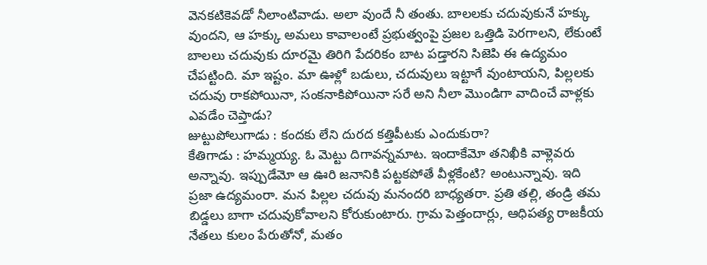వెనకటికెవడో నీలాంటివాడు. అలా వుందే నీ తంతు. బాలలకు చదువుకునే హక్కు వుందని, ఆ హక్కు అమలు కావాలంటే ప్రభుత్వంపై ప్రజల ఒత్తిడి పెరగాలని, లేకుంటే బాలలు చదువుకు దూరమై తిరిగి పేదరికం బాట పడ్తారని సిజెపి ఈ ఉద్యమం చేపట్టింది. మా ఇష్టం. మా ఊళ్లో బడులు, చదువులు ఇట్టాగే వుంటాయని, పిల్లలకు చదువు రాకపోయినా, సంకనాకిపోయినా సరే అని నీలా మొండిగా వాదించే వాళ్లకు ఎవడేం చెప్తాడు?
జుట్టుపోలుగాడు : కందకు లేని దురద కత్తిపీటకు ఎందుకురా?
కేతిగాడు : హమ్మయ్య. ఓ మెట్టు దిగావన్నమాట. ఇందాకేమో తనిఖీకి వాళ్లెవరు అన్నావు. ఇప్పుడేమో ఆ ఊరి జనానికి పట్టకపోతే వీళ్లకేంటి? అంటున్నావు. ఇది ప్రజా ఉద్యమంరా. మన పిల్లల చదువు మనందరి బాధ్యతరా. ప్రతి తల్లి, తండ్రి తమ బిడ్డలు బాగా చదువుకోవాలని కోరుకుంటారు. గ్రామ పెత్తందార్లు, ఆధిపత్య రాజకీయ నేతలు కులం పేరుతోనో, మతం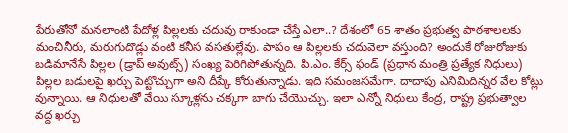పేరుతోనో మనలాంటి పేదోళ్ల పిల్లలకు చదువు రాకుండా చేస్తే ఎలా..? దేశంలో 65 శాతం ప్రభుత్వ పాఠశాలలకు మంచినీరు, మరుగుదొడ్లు వంటి కనీస వసతుల్లేవు. పాపం ఆ పిల్లలకు చదువెలా వస్తుంది? అందుకే రోజురోజుకు బడిమానేసే పిల్లల (డ్రాప్ అవుట్స్) సంఖ్య పెరిగిపోతున్నది. పి.ఎం. కేర్స్ ఫండ్ (ప్రధాన మంత్రి ప్రత్యేక నిధులు) పిల్లల బడులపై ఖర్చు పెట్టొచ్చుగా అని దీప్కే కోరుతున్నాడు. ఇది సమంజసమేగా. దాదాపు ఎనిమిదిన్నర వేల కోట్లు వున్నాయి. ఆ నిధులతో వేయి స్కూళ్లను చక్కగా బాగు చేయొచ్చు. ఇలా ఎన్నో నిధులు కేంద్ర, రాష్ట్ర ప్రభుత్వాల వద్ద ఖర్చు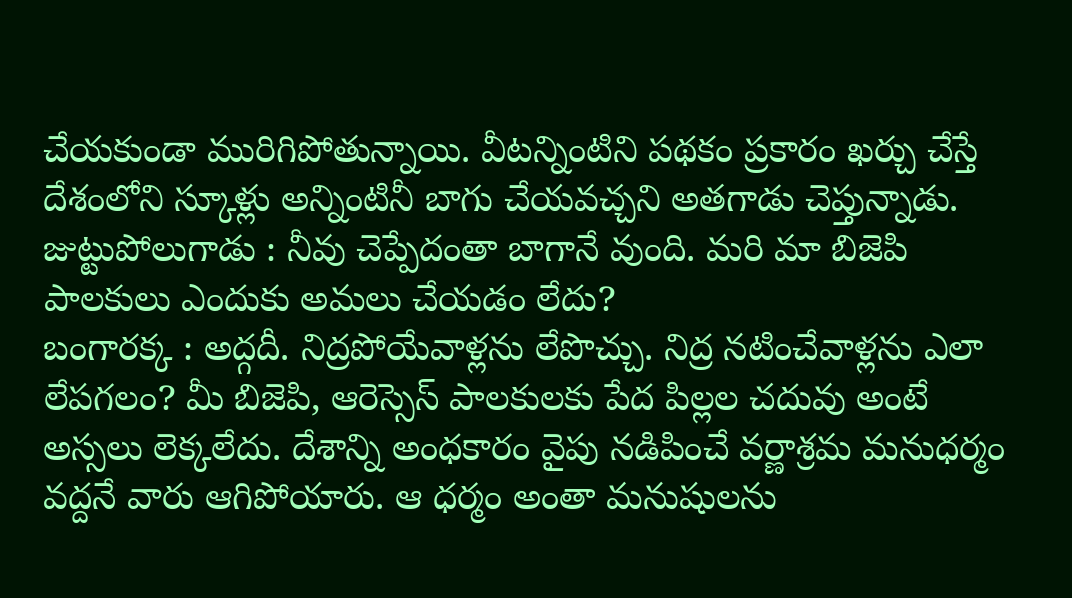చేయకుండా మురిగిపోతున్నాయి. వీటన్నింటిని పథకం ప్రకారం ఖర్చు చేస్తే దేశంలోని స్కూళ్లు అన్నింటినీ బాగు చేయవచ్చని అతగాడు చెప్తున్నాడు.
జుట్టుపోలుగాడు : నీవు చెప్పేదంతా బాగానే వుంది. మరి మా బిజెపి పాలకులు ఎందుకు అమలు చేయడం లేదు?
బంగారక్క : అద్గదీ. నిద్రపోయేవాళ్లను లేపొచ్చు. నిద్ర నటించేవాళ్లను ఎలా లేపగలం? మీ బిజెపి, ఆరెస్సెస్ పాలకులకు పేద పిల్లల చదువు అంటే అస్సలు లెక్కలేదు. దేశాన్ని అంధకారం వైపు నడిపించే వర్ణాశ్రమ మనుధర్మం వద్దనే వారు ఆగిపోయారు. ఆ ధర్మం అంతా మనుషులను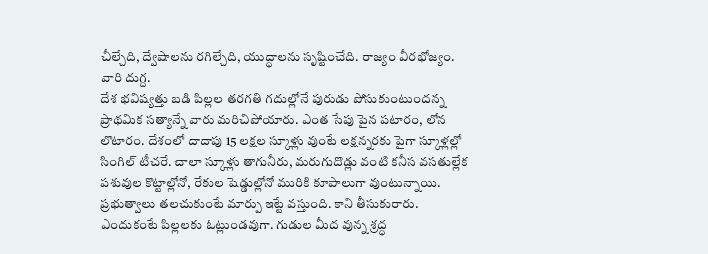చీల్చేది, ద్వేషాలను రగిల్చేది, యుద్ధాలను సృష్టించేది. రాజ్యం వీరభోజ్యం. వారి దుగ్ద.
దేశ భవిష్యత్తు బడి పిల్లల తరగతి గదుల్లోనే పురుడు పోసుకుంటుందన్న ప్రాథమిక సత్యాన్నే వారు మరిచిపోయారు. ఎంత సేపు పైన పటారం, లోన లొటారం. దేశంలో దాదాపు 15 లక్షల స్కూళ్లు వుంటే లక్షన్నరకు పైగా స్కూళ్లల్లో సింగిల్ టీచరే. చాలా స్కూళ్లు తాగునీరు, మరుగుదొడ్లు వంటి కనీస వసతుల్లేక పశువుల కొట్టాల్లోనో, రేకుల షెడ్డుల్లోనో మురికి కూపాలుగా వుంటున్నాయి. ప్రభుత్వాలు తలచుకుంటే మార్పు ఇట్టే వస్తుంది. కాని తీసుకురారు. ఎందుకంటే పిల్లలకు ఓట్లుండవుగా. గుడుల మీద వున్న శ్రద్ధ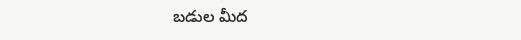బడుల మీద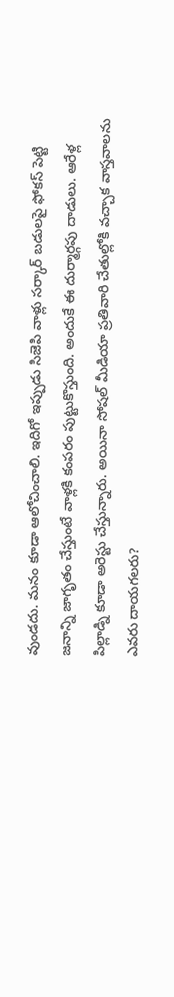వుండదు. మనం కూడా ఆలోచించాలి. ఇదిగో ఇప్పుడు సిజెపి వాళ్లు సర్కార్ బడులపై ఫోకస్ పెట్టి జనాన్ని జాగృతం చేస్తుంటే వాళ్లకి కంపరం పుట్టుకొస్తుంది. అందుకే ఈ దుర్మార్గపు దాడులు. ఆరేళ్ల పిల్లాడ్ని కూడా అరెస్టు చేస్తున్నారు. అయినా సోషల్ మీడియా ప్రతివారి చేతుల్లోకి వచ్చాక వాస్తవాలను ఎవరు దాయగలరు?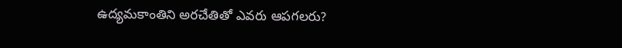ఉద్యమకాంతిని అరచేతితో ఎవరు ఆపగలరు?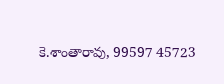కె.శాంతారావు, 99597 45723